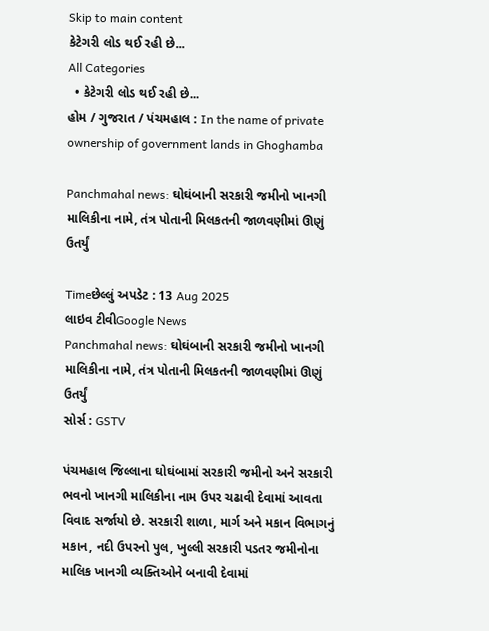Skip to main content
કેટેગરી લોડ થઈ રહી છે...
All Categories
  • કેટેગરી લોડ થઈ રહી છે...
હોમ / ગુજરાત / પંચમહાલ : In the name of private ownership of government lands in Ghoghamba

Panchmahal news: ઘોઘંબાની સરકારી જમીનો ખાનગી માલિકીના નામે, તંત્ર પોતાની મિલકતની જાળવણીમાં ઊણું ઉતર્યું

Timeછેલ્લું અપડેટ : 13 Aug 2025
લાઇવ ટીવીGoogle News
Panchmahal news: ઘોઘંબાની સરકારી જમીનો ખાનગી માલિકીના નામે, તંત્ર પોતાની મિલકતની જાળવણીમાં ઊણું ઉતર્યું
સોર્સ : GSTV

પંચમહાલ જિલ્લાના ઘોઘંબામાં સરકારી જમીનો અને સરકારી ભવનો ખાનગી માલિકીના નામ ઉપર ચઢાવી દેવામાં આવતા વિવાદ સર્જાયો છે. સરકારી શાળા, માર્ગ અને મકાન વિભાગનું મકાન, નદી ઉપરનો પુલ, ખુલ્લી સરકારી પડતર જમીનોના માલિક ખાનગી વ્યક્તિઓને બનાવી દેવામાં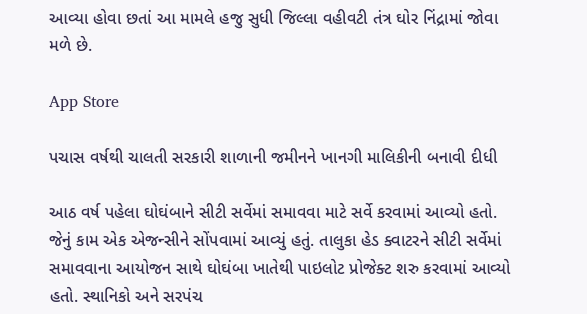આવ્યા હોવા છતાં આ મામલે હજુ સુધી જિલ્લા વહીવટી તંત્ર ઘોર નિંદ્રામાં જોવા મળે છે.

App Store

પચાસ વર્ષથી ચાલતી સરકારી શાળાની જમીનને ખાનગી માલિકીની બનાવી દીધી

આઠ વર્ષ પહેલા ઘોઘંબાને સીટી સર્વેમાં સમાવવા માટે સર્વે કરવામાં આવ્યો હતો. જેનું કામ એક એજન્સીને સોંપવામાં આવ્યું હતું. તાલુકા હેડ ક્વાટરને સીટી સર્વેમાં સમાવવાના આયોજન સાથે ઘોઘંબા ખાતેથી પાઇલોટ પ્રોજેક્ટ શરુ કરવામાં આવ્યો હતો. સ્થાનિકો અને સરપંચ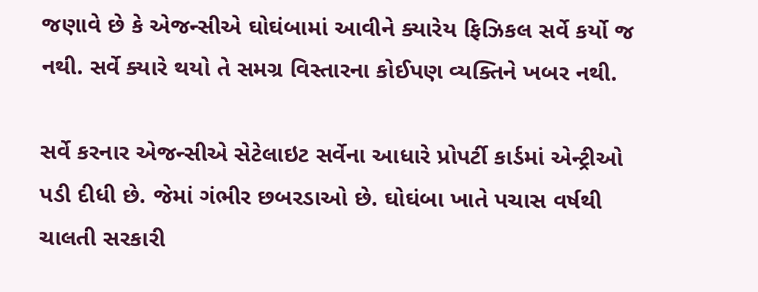જણાવે છે કે એજન્સીએ ઘોઘંબામાં આવીને ક્યારેય ફિઝિકલ સર્વે કર્યો જ નથી. સર્વે ક્યારે થયો તે સમગ્ર વિસ્તારના કોઈપણ વ્યક્તિને ખબર નથી.

સર્વે કરનાર એજન્સીએ સેટેલાઇટ સર્વેના આધારે પ્રોપર્ટી કાર્ડમાં એન્ટ્રીઓ પડી દીધી છે. જેમાં ગંભીર છબરડાઓ છે. ઘોઘંબા ખાતે પચાસ વર્ષથી ચાલતી સરકારી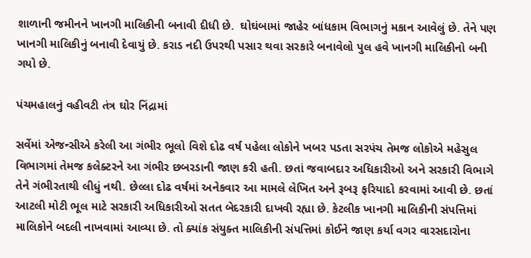શાળાની જમીનને ખાનગી માલિકીની બનાવી દીધી છે.  ઘોઘંબામાં જાહેર બાંધકામ વિભાગનું મકાન આવેલું છે. તેને પણ ખાનગી માલિકીનું બનાવી દેવાયું છે. કરાડ નદી ઉપરથી પસાર થવા સરકારે બનાવેલો પુલ હવે ખાનગી માલિકીનો બની ગયો છે.

પંચમહાલનું વહીવટી તંત્ર ઘોર નિંદ્રામાં

સર્વેમાં એજન્સીએ કરેલી આ ગંભીર ભૂલો વિશે દોઢ વર્ષ પહેલા લોકોને ખબર પડતા સરપંચ તેમજ લોકોએ મહેસુલ વિભાગમાં તેમજ કલેક્ટરને આ ગંભીર છબરડાની જાણ કરી હતી. છતાં જવાબદાર અધિકારીઓ અને સરકારી વિભાગે તેને ગંભીરતાથી લીધું નથી. છેલ્લા દોઢ વર્ષમાં અનેકવાર આ મામલે લેખિત અને રૂબરૂ ફરિયાદો કરવામાં આવી છે. છતાં આટલી મોટી ભૂલ માટે સરકારી અધિકારીઓ સતત બેદરકારી દાખવી રહ્યા છે. કેટલીક ખાનગી માલિકીની સંપત્તિમાં માલિકોને બદલી નાખવામાં આવ્યા છે. તો ક્યાંક સંયુક્ત માલિકીની સંપત્તિમાં કોઈને જાણ કર્યા વગર વારસદારોના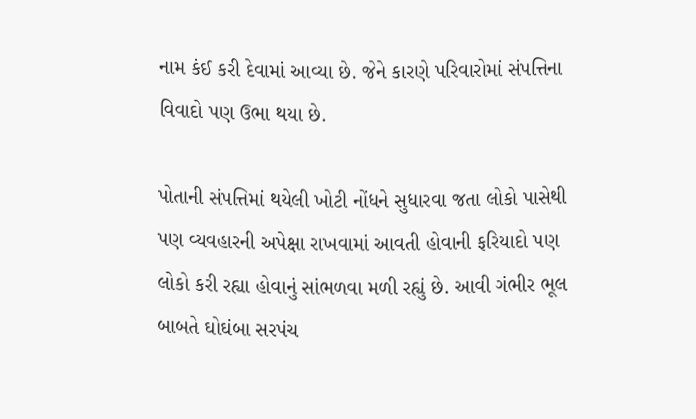નામ કંઈ કરી દેવામાં આવ્યા છે. જેને કારણે પરિવારોમાં સંપત્તિના વિવાદો પણ ઉભા થયા છે.

પોતાની સંપત્તિમાં થયેલી ખોટી નોંધને સુધારવા જતા લોકો પાસેથી પણ વ્યવહારની અપેક્ષા રાખવામાં આવતી હોવાની ફરિયાદો પણ લોકો કરી રહ્યા હોવાનું સાંભળવા મળી રહ્યું છે. આવી ગંભીર ભૂલ બાબતે ઘોઘંબા સરપંચ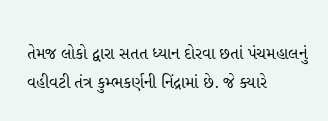તેમજ લોકો દ્વારા સતત ધ્યાન દોરવા છતાં પંચમહાલનું વહીવટી તંત્ર કુમ્ભકર્ણની નિંદ્રામાં છે. જે ક્યારે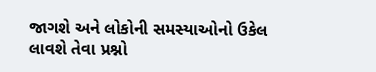જાગશે અને લોકોની સમસ્યાઓનો ઉકેલ લાવશે તેવા પ્રશ્નો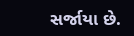સર્જાયા છે.